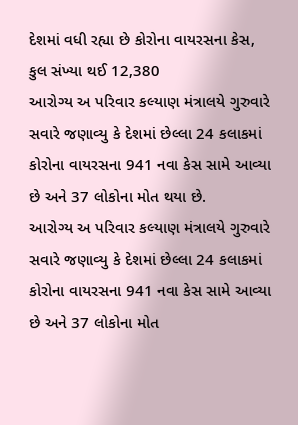દેશમાં વધી રહ્યા છે કોરોના વાયરસના કેસ, કુલ સંખ્યા થઈ 12,380
આરોગ્ય અ પરિવાર કલ્યાણ મંત્રાલયે ગુરુવારે સવારે જણાવ્યુ કે દેશમાં છેલ્લા 24 કલાકમાં કોરોના વાયરસના 941 નવા કેસ સામે આવ્યા છે અને 37 લોકોના મોત થયા છે.
આરોગ્ય અ પરિવાર કલ્યાણ મંત્રાલયે ગુરુવારે સવારે જણાવ્યુ કે દેશમાં છેલ્લા 24 કલાકમાં કોરોના વાયરસના 941 નવા કેસ સામે આવ્યા છે અને 37 લોકોના મોત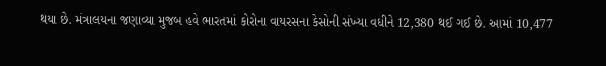થયા છે. મંત્રાલયના જણાવ્યા મુજબ હવે ભારતમાં કોરોના વાયરસના કેસોની સંખ્યા વધીને 12,380 થઈ ગઈ છે. આમાં 10,477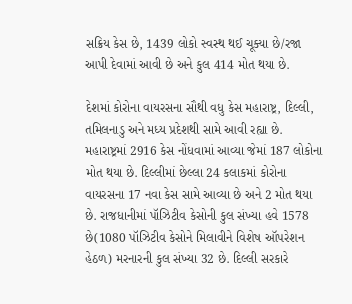સક્રિય કેસ છે, 1439 લોકો સ્વસ્થ થઈ ચૂક્યા છે/રજા આપી દેવામાં આવી છે અને કુલ 414 મોત થયા છે.

દેશમાં કોરોના વાયરસના સૌથી વધુ કેસ મહારાષ્ટ્ર, દિલ્લી, તમિલનાડુ અને મધ્ય પ્રદેશથી સામે આવી રહ્યા છે. મહારાષ્ટ્રમાં 2916 કેસ નોંધવામાં આવ્યા જેમાં 187 લોકોના મોત થયા છે. દિલ્લીમાં છેલ્લા 24 કલાકમાં કોરોના વાયરસના 17 નવા કેસ સામે આવ્યા છે અને 2 મોત થયા છે. રાજધાનીમાં પૉઝિટીવ કેસોની કુલ સંખ્યા હવે 1578 છે(1080 પૉઝિટીવ કેસોને મિલાવીને વિશેષ ઑપરેશન હેઠળ) મરનારની કુલ સંખ્યા 32 છે. દિલ્લી સરકારે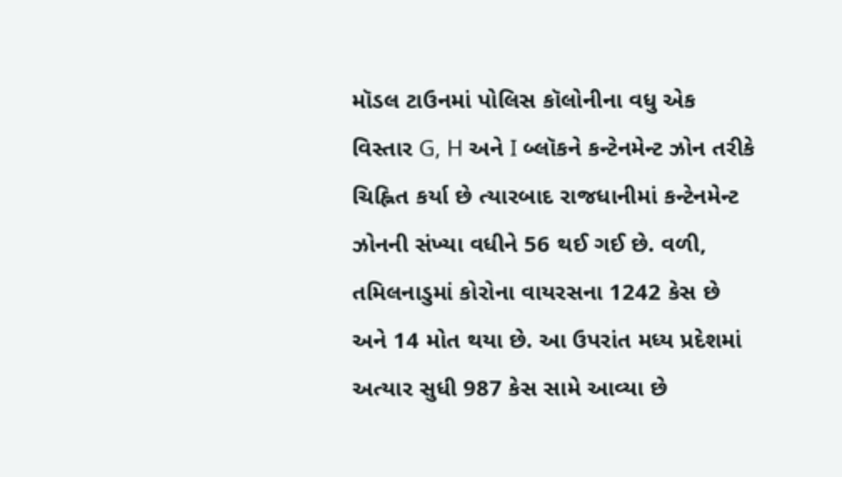મૉડલ ટાઉનમાં પોલિસ કૉલોનીના વધુ એક વિસ્તાર G, H અને I બ્લૉકને કન્ટેનમેન્ટ ઝોન તરીકે ચિહ્નિત કર્યા છે ત્યારબાદ રાજધાનીમાં કન્ટેનમેન્ટ ઝોનની સંખ્યા વધીને 56 થઈ ગઈ છે. વળી, તમિલનાડુમાં કોરોના વાયરસના 1242 કેસ છે અને 14 મોત થયા છે. આ ઉપરાંત મધ્ય પ્રદેશમાં અત્યાર સુધી 987 કેસ સામે આવ્યા છે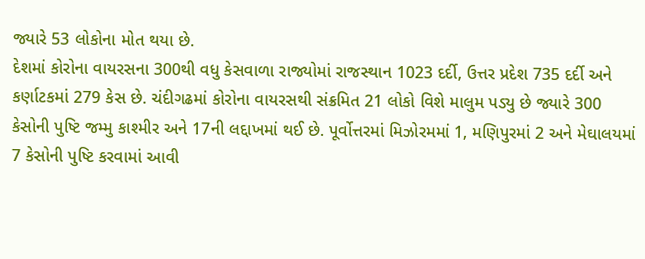જ્યારે 53 લોકોના મોત થયા છે.
દેશમાં કોરોના વાયરસના 300થી વધુ કેસવાળા રાજ્યોમાં રાજસ્થાન 1023 દર્દી, ઉત્તર પ્રદેશ 735 દર્દી અને કર્ણાટકમાં 279 કેસ છે. ચંદીગઢમાં કોરોના વાયરસથી સંક્રમિત 21 લોકો વિશે માલુમ પડ્યુ છે જ્યારે 300 કેસોની પુષ્ટિ જમ્મુ કાશ્મીર અને 17ની લદ્દાખમાં થઈ છે. પૂર્વોત્તરમાં મિઝોરમમાં 1, મણિપુરમાં 2 અને મેઘાલયમાં 7 કેસોની પુષ્ટિ કરવામાં આવી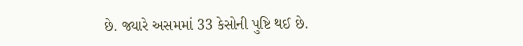છે. જ્યારે અસમમાં 33 કેસોની પુષ્ટિ થઈ છે.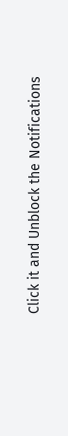Click it and Unblock the Notifications